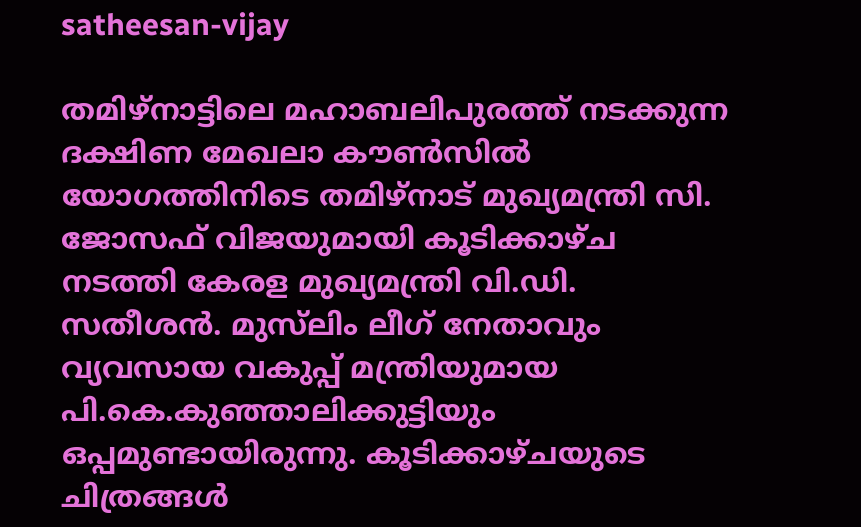satheesan-vijay

തമിഴ്‌നാട്ടിലെ മഹാബലിപുരത്ത് നടക്കുന്ന ദക്ഷിണ മേഖലാ കൗൺസിൽ യോഗത്തിനിടെ തമിഴ്‌നാട് മുഖ്യമന്ത്രി സി. ജോസഫ് വിജയുമായി കൂടിക്കാഴ്ച നടത്തി കേരള മുഖ്യമന്ത്രി വി.ഡി. സതീശൻ. മുസ്‌ലിം ലീഗ് നേതാവും വ്യവസായ വകുപ്പ് മന്ത്രിയുമായ പി.കെ.കുഞ്ഞാലിക്കുട്ടിയും ഒപ്പമുണ്ടായിരുന്നു. കൂടിക്കാഴ്ചയുടെ ചിത്രങ്ങൾ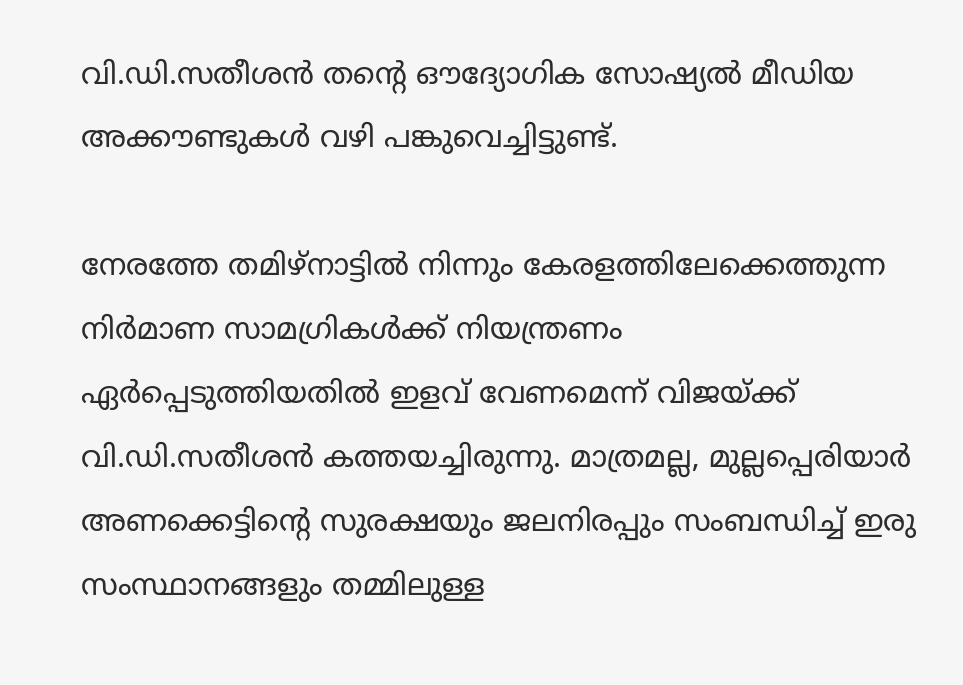വി.ഡി.സതീശൻ തന്റെ ഔദ്യോഗിക സോഷ്യൽ മീഡിയ അക്കൗണ്ടുകൾ വഴി പങ്കുവെച്ചിട്ടുണ്ട്.

നേരത്തേ തമിഴ്നാട്ടില്‍ നിന്നും കേരളത്തിലേക്കെത്തുന്ന നിർമാണ സാമഗ്രികള്‍ക്ക് നിയന്ത്രണം ഏര്‍പ്പെടുത്തിയതില്‍ ഇളവ് വേണമെന്ന് വി‍ജയ്ക്ക് വി.ഡി.സതീശന്‍ കത്തയച്ചിരുന്നു. മാത്രമല്ല, മുല്ലപ്പെരിയാർ അണക്കെട്ടിന്റെ സുരക്ഷയും ജലനിരപ്പും സംബന്ധിച്ച് ഇരു സംസ്ഥാനങ്ങളും തമ്മിലുള്ള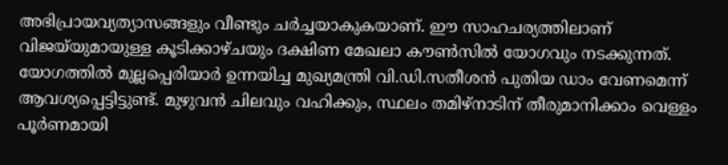അഭിപ്രായവ്യത്യാസങ്ങളും വീണ്ടും ചര്‍ച്ചയാകുകയാണ്. ഈ സാഹചര്യത്തിലാണ് വിജയ്‌യുമായുള്ള കൂടിക്കാഴ്ചയും ദക്ഷിണ മേഖലാ കൗൺസിൽ യോഗവും നടക്കുന്നത്. യോഗത്തില്‍ മുല്ലപ്പെരിയാര്‍ ഉന്നയിച്ച മുഖ്യമന്ത്രി വി.ഡി.സതീശന്‍ പുതിയ ഡാം വേണമെന്ന് ആവശ്യപ്പെട്ടിട്ടുണ്ട്. മുഴുവന്‍ ചിലവും വഹിക്കും, സ്ഥലം തമിഴ്നാടിന് തീരുമാനിക്കാം വെള്ളം പൂര്‍ണമായി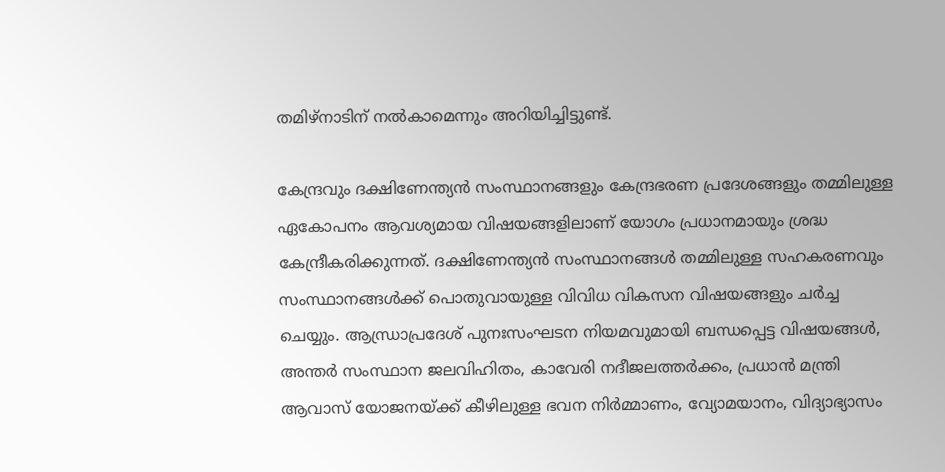തമിഴ്നാടിന് നല്‍കാമെന്നും അറിയിച്ചിട്ടുണ്ട്.

കേന്ദ്രവും ദക്ഷിണേന്ത്യൻ സംസ്ഥാനങ്ങളും കേന്ദ്രഭരണ പ്രദേശങ്ങളും തമ്മിലുള്ള ഏകോപനം ആവശ്യമായ വിഷയങ്ങളിലാണ് യോഗം പ്രധാനമായും ശ്രദ്ധ കേന്ദ്രീകരിക്കുന്നത്. ദക്ഷിണേന്ത്യൻ സംസ്ഥാനങ്ങൾ തമ്മിലുള്ള സഹകരണവും സംസ്ഥാനങ്ങൾക്ക് പൊതുവായുള്ള വിവിധ വികസന വിഷയങ്ങളും ചര്‍ച്ച ചെയ്യും. ആന്ധ്രാപ്രദേശ് പുനഃസംഘടന നിയമവുമായി ബന്ധപ്പെട്ട വിഷയങ്ങൾ, അന്തര്‍ സംസ്ഥാന ജലവിഹിതം, കാവേരി നദീജലത്തർക്കം, പ്രധാൻ മന്ത്രി ആവാസ് യോജനയ്ക്ക് കീഴിലുള്ള ഭവന നിർമ്മാണം, വ്യോമയാനം, വിദ്യാഭ്യാസം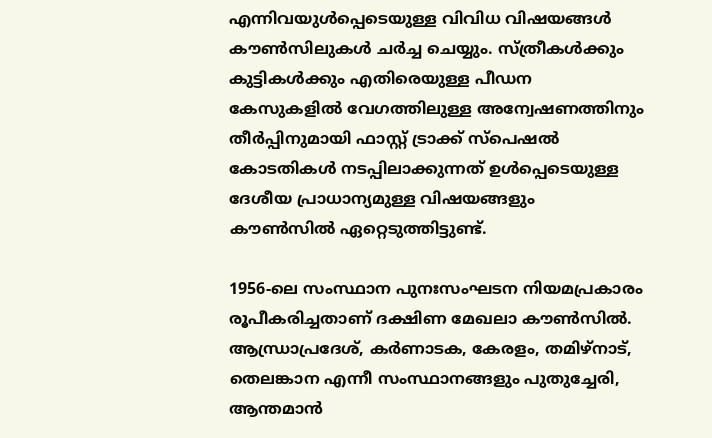എന്നിവയുൾപ്പെടെയുള്ള വിവിധ വിഷയങ്ങൾ കൗൺസിലുകൾ ചർച്ച ചെയ്യും. സ്ത്രീകൾക്കും കുട്ടികൾക്കും എതിരെയുള്ള പീഡന കേസുകളിൽ വേഗത്തിലുള്ള അന്വേഷണത്തിനും തീർപ്പിനുമായി ഫാസ്റ്റ് ട്രാക്ക് സ്പെഷൽ കോടതികൾ നടപ്പിലാക്കുന്നത് ഉൾപ്പെടെയുള്ള ദേശീയ പ്രാധാന്യമുള്ള വിഷയങ്ങളും കൗൺസിൽ ഏറ്റെടുത്തിട്ടുണ്ട്.

1956-ലെ സംസ്ഥാന പുനഃസംഘടന നിയമപ്രകാരം രൂപീകരിച്ചതാണ് ദക്ഷിണ മേഖലാ കൗൺസിൽ. ആന്ധ്രാപ്രദേശ്, കർണാടക, കേരളം, തമിഴ്‌നാട്, തെലങ്കാന എന്നീ സംസ്ഥാനങ്ങളും പുതുച്ചേരി, ആന്തമാൻ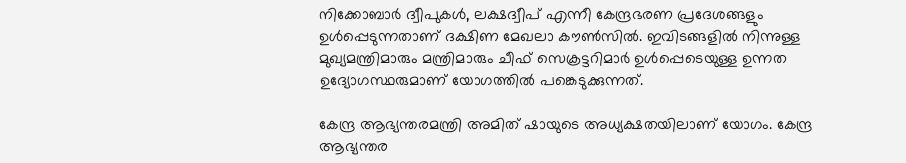നിക്കോബാർ ദ്വീപുകൾ, ലക്ഷദ്വീപ് എന്നീ കേന്ദ്രഭരണ പ്രദേശങ്ങളും ഉൾപ്പെടുന്നതാണ് ദക്ഷിണ മേഖലാ കൗൺസിൽ. ഇവിടങ്ങളില്‍ നിന്നുള്ള മുഖ്യമന്ത്രിമാരും മന്ത്രിമാരും ചീഫ് സെക്രട്ടറിമാർ ഉൾപ്പെടെയുള്ള ഉന്നത ഉദ്യോഗസ്ഥരുമാണ് യോഗത്തിൽ പങ്കെടുക്കുന്നത്.

കേന്ദ്ര ആഭ്യന്തരമന്ത്രി അമിത് ഷായുടെ അധ്യക്ഷതയിലാണ് യോഗം. കേന്ദ്ര ആഭ്യന്തര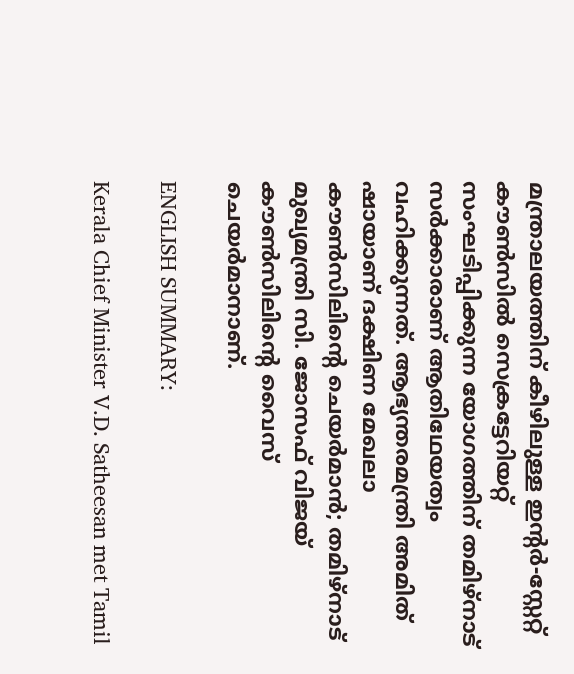മന്ത്രാലയത്തിന് കീഴിലുള്ള ഇന്റർ-സ്റ്റേറ്റ് കൗൺസിൽ സെക്രട്ടേറിയറ്റ് സംഘടിപ്പിക്കുന്ന യോഗത്തിന് തമിഴ്‌നാട് സർക്കാരാണ് ആതിഥേയത്വം വഹിക്കുന്നത്. ആഭ്യന്തരമന്ത്രി അമിത് ഷായാണ് ദക്ഷിണ മേഖലാ കൗൺസിലിന്റെ ചെയർമാൻ; തമിഴ്‌നാട് മുഖ്യമന്ത്രി സി. ജോസഫ് വിജയ് കൗൺസിലിന്റെ വൈസ് ചെയർമാനാണ്.

ENGLISH SUMMARY:

Kerala Chief Minister V.D. Satheesan met Tamil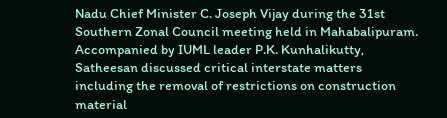Nadu Chief Minister C. Joseph Vijay during the 31st Southern Zonal Council meeting held in Mahabalipuram. Accompanied by IUML leader P.K. Kunhalikutty, Satheesan discussed critical interstate matters including the removal of restrictions on construction material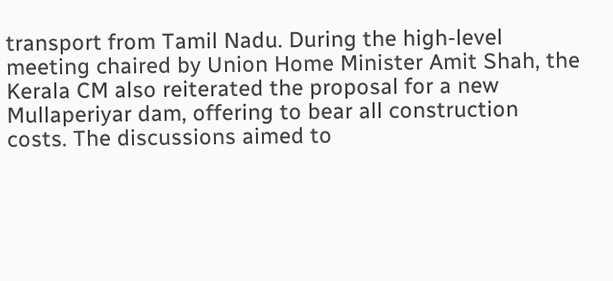transport from Tamil Nadu. During the high-level meeting chaired by Union Home Minister Amit Shah, the Kerala CM also reiterated the proposal for a new Mullaperiyar dam, offering to bear all construction costs. The discussions aimed to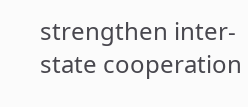strengthen inter-state cooperation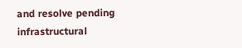and resolve pending infrastructural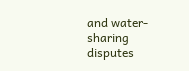and water-sharing disputes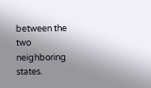between the two neighboring states.